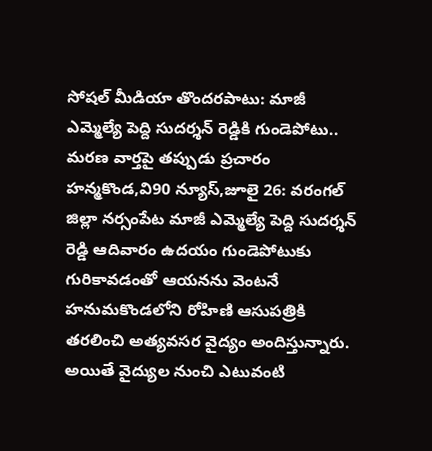సోషల్ మీడియా తొందరపాటు: మాజీ ఎమ్మెల్యే పెద్ది సుదర్శన్ రెడ్డికి గుండెపోటు.. మరణ వార్తపై తప్పుడు ప్రచారం
హన్మకొండ,వి90 న్యూస్,జూలై 26: వరంగల్ జిల్లా నర్సంపేట మాజీ ఎమ్మెల్యే పెద్ది సుదర్శన్ రెడ్డి ఆదివారం ఉదయం గుండెపోటుకు గురికావడంతో ఆయనను వెంటనే హనుమకొండలోని రోహిణి ఆసుపత్రికి తరలించి అత్యవసర వైద్యం అందిస్తున్నారు. అయితే వైద్యుల నుంచి ఎటువంటి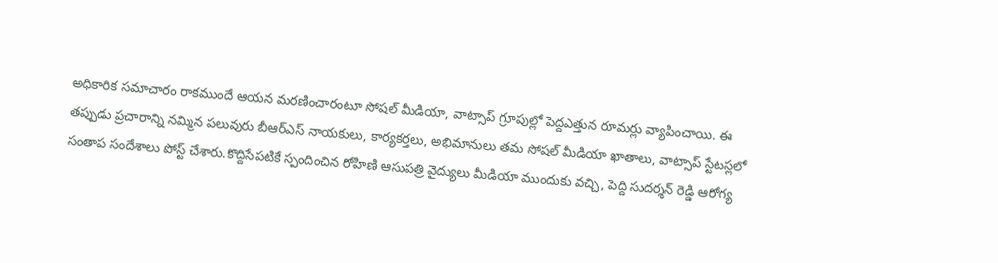అధికారిక సమాచారం రాకముందే ఆయన మరణించారంటూ సోషల్ మీడియా, వాట్సాప్ గ్రూపుల్లో పెద్దఎత్తున రూమర్లు వ్యాపించాయి. ఈ తప్పుడు ప్రచారాన్ని నమ్మిన పలువురు బీఆర్ఎస్ నాయకులు, కార్యకర్తలు, అభిమానులు తమ సోషల్ మీడియా ఖాతాలు, వాట్సాప్ స్టేటస్లలో సంతాప సందేశాలు పోస్ట్ చేశారు.కొద్దిసేపటికే స్పందించిన రోహిణి ఆసుపత్రి వైద్యులు మీడియా ముందుకు వచ్చి, పెద్ది సుదర్శన్ రెడ్డి ఆరోగ్య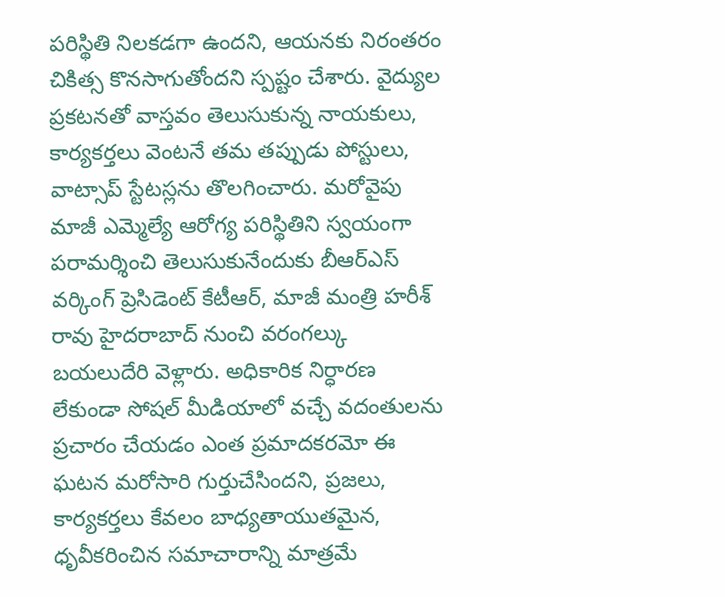పరిస్థితి నిలకడగా ఉందని, ఆయనకు నిరంతరం చికిత్స కొనసాగుతోందని స్పష్టం చేశారు. వైద్యుల ప్రకటనతో వాస్తవం తెలుసుకున్న నాయకులు, కార్యకర్తలు వెంటనే తమ తప్పుడు పోస్టులు, వాట్సాప్ స్టేటస్లను తొలగించారు. మరోవైపు మాజీ ఎమ్మెల్యే ఆరోగ్య పరిస్థితిని స్వయంగా పరామర్శించి తెలుసుకునేందుకు బీఆర్ఎస్ వర్కింగ్ ప్రెసిడెంట్ కేటీఆర్, మాజీ మంత్రి హరీశ్ రావు హైదరాబాద్ నుంచి వరంగల్కు బయలుదేరి వెళ్లారు. అధికారిక నిర్ధారణ లేకుండా సోషల్ మీడియాలో వచ్చే వదంతులను ప్రచారం చేయడం ఎంత ప్రమాదకరమో ఈ ఘటన మరోసారి గుర్తుచేసిందని, ప్రజలు, కార్యకర్తలు కేవలం బాధ్యతాయుతమైన, ధృవీకరించిన సమాచారాన్ని మాత్రమే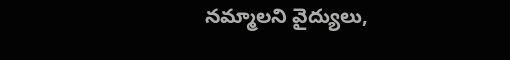నమ్మాలని వైద్యులు,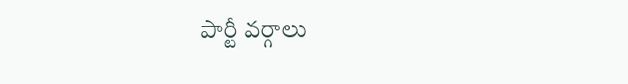పార్టీ వర్గాలు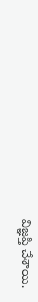విజ్ఞప్తి చేశాయి.